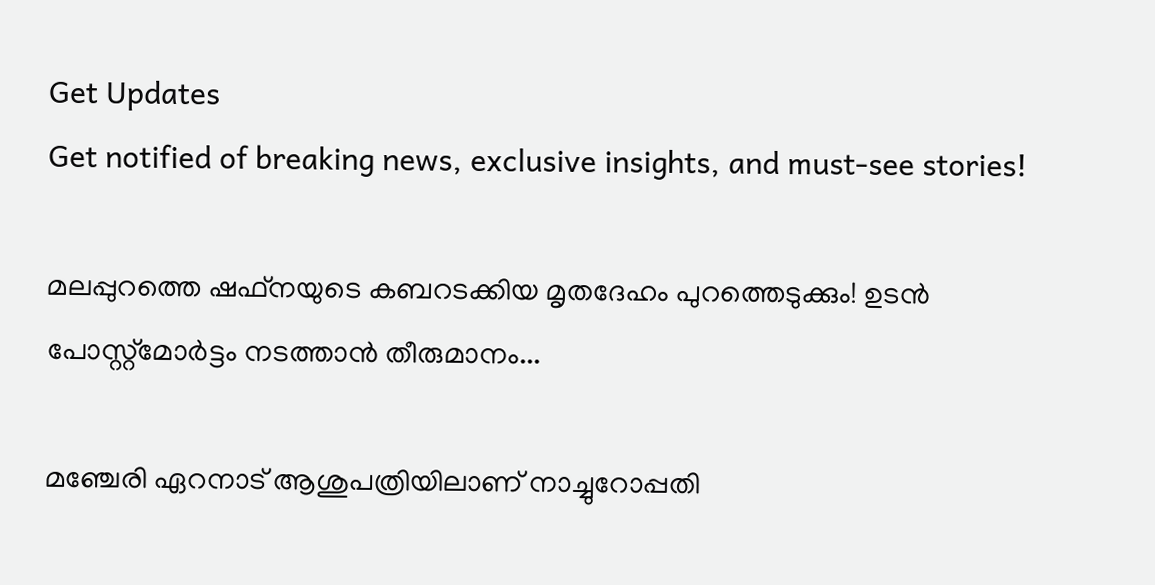Get Updates
Get notified of breaking news, exclusive insights, and must-see stories!

മലപ്പുറത്തെ ഷഫ്നയുടെ കബറടക്കിയ മൃതദേഹം പുറത്തെടുക്കും! ഉടൻ പോസ്റ്റ്മോർട്ടം നടത്താൻ തീരുമാനം...

മഞ്ചേരി ഏറനാട് ആശുപത്രിയിലാണ് നാച്ചുറോപ്പതി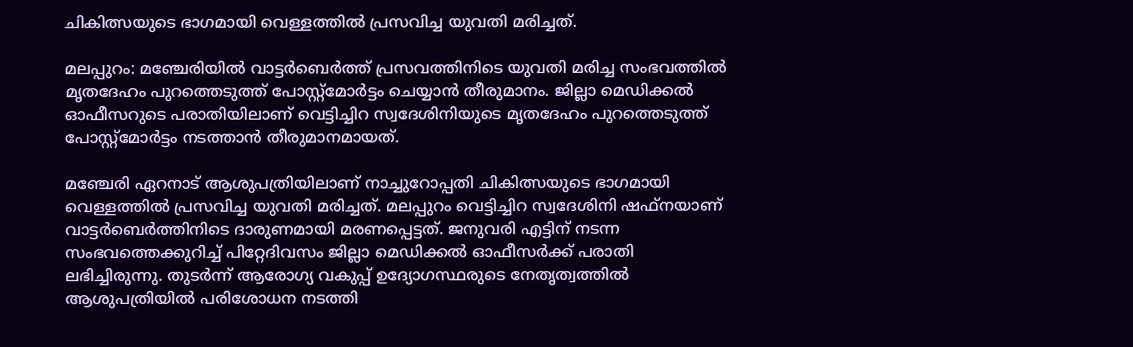ചികിത്സയുടെ ഭാഗമായി വെള്ളത്തിൽ പ്രസവിച്ച യുവതി മരിച്ചത്.

മലപ്പുറം: മഞ്ചേരിയിൽ വാട്ടർബെർത്ത് പ്രസവത്തിനിടെ യുവതി മരിച്ച സംഭവത്തിൽ മൃതദേഹം പുറത്തെടുത്ത് പോസ്റ്റ്മോർട്ടം ചെയ്യാൻ തീരുമാനം. ജില്ലാ മെഡിക്കൽ ഓഫീസറുടെ പരാതിയിലാണ് വെട്ടിച്ചിറ സ്വദേശിനിയുടെ മൃതദേഹം പുറത്തെടുത്ത് പോസ്റ്റ്മോർട്ടം നടത്താൻ തീരുമാനമായത്.

മഞ്ചേരി ഏറനാട് ആശുപത്രിയിലാണ് നാച്ചുറോപ്പതി ചികിത്സയുടെ ഭാഗമായി വെള്ളത്തിൽ പ്രസവിച്ച യുവതി മരിച്ചത്. മലപ്പുറം വെട്ടിച്ചിറ സ്വദേശിനി ഷഫ്നയാണ് വാട്ടർബെർത്തിനിടെ ദാരുണമായി മരണപ്പെട്ടത്. ജനുവരി എട്ടിന് നടന്ന സംഭവത്തെക്കുറിച്ച് പിറ്റേദിവസം ജില്ലാ മെഡിക്കൽ ഓഫീസർക്ക് പരാതി ലഭിച്ചിരുന്നു. തുടർന്ന് ആരോഗ്യ വകുപ്പ് ഉദ്യോഗസ്ഥരുടെ നേതൃത്വത്തിൽ ആശുപത്രിയിൽ പരിശോധന നടത്തി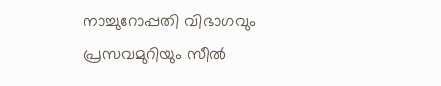നാച്ചുറോപ്പതി വിഭാഗവും പ്രസവമുറിയും സീൽ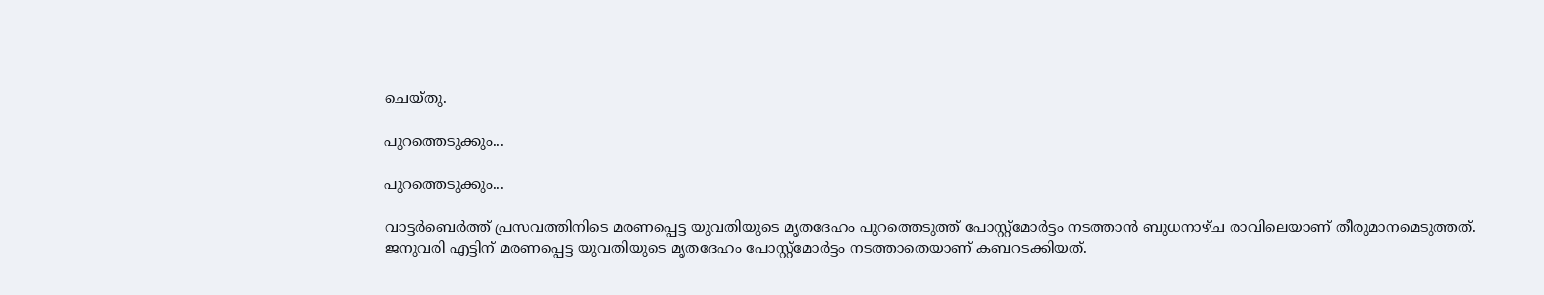ചെയ്തു.

പുറത്തെടുക്കും...

പുറത്തെടുക്കും...

വാട്ടർബെർത്ത് പ്രസവത്തിനിടെ മരണപ്പെട്ട യുവതിയുടെ മൃതദേഹം പുറത്തെടുത്ത് പോസ്റ്റ്മോർട്ടം നടത്താൻ ബുധനാഴ്ച രാവിലെയാണ് തീരുമാനമെടുത്തത്. ജനുവരി എട്ടിന് മരണപ്പെട്ട യുവതിയുടെ മൃതദേഹം പോസ്റ്റ്മോർട്ടം നടത്താതെയാണ് കബറടക്കിയത്.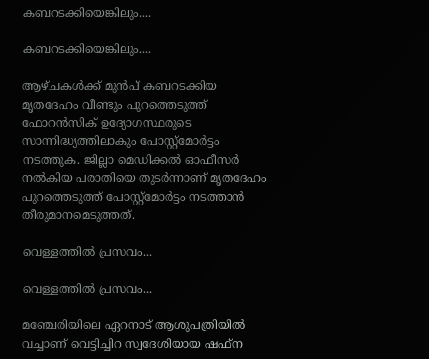കബറടക്കിയെങ്കിലും....

കബറടക്കിയെങ്കിലും....

ആഴ്ചകൾക്ക് മുൻപ് കബറടക്കിയ മൃതദേഹം വീണ്ടും പുറത്തെടുത്ത് ഫോറൻസിക് ഉദ്യോഗസ്ഥരുടെ സാന്നിദ്ധ്യത്തിലാകും പോസ്റ്റ്മോർട്ടം നടത്തുക. ജില്ലാ മെഡിക്കൽ ഓഫീസർ നൽകിയ പരാതിയെ തുടർന്നാണ് മൃതദേഹം പുറത്തെടുത്ത് പോസ്റ്റ്മോർട്ടം നടത്താൻ തീരുമാനമെടുത്തത്.

വെള്ളത്തിൽ പ്രസവം...

വെള്ളത്തിൽ പ്രസവം...

മഞ്ചേരിയിലെ ഏറനാട് ആശുപത്രിയിൽ വച്ചാണ് വെട്ടിച്ചിറ സ്വദേശിയായ ഷഫ്ന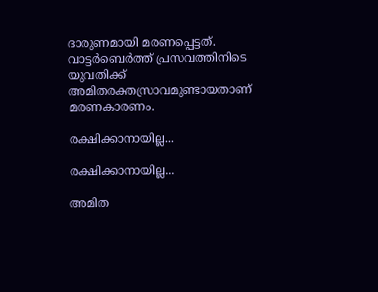ദാരുണമായി മരണപ്പെട്ടത്. വാട്ടർബെർത്ത് പ്രസവത്തിനിടെ യുവതിക്ക് അമിതരക്തസ്രാവമുണ്ടായതാണ് മരണകാരണം.

രക്ഷിക്കാനായില്ല...

രക്ഷിക്കാനായില്ല...

അമിത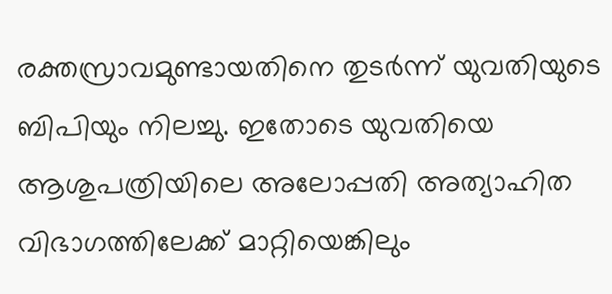രക്തസ്രാവമുണ്ടായതിനെ തുടർന്ന് യുവതിയുടെ ബിപിയും നിലച്ചു. ഇതോടെ യുവതിയെ ആശുപത്രിയിലെ അലോപ്പതി അത്യാഹിത വിഭാഗത്തിലേക്ക് മാറ്റിയെങ്കിലും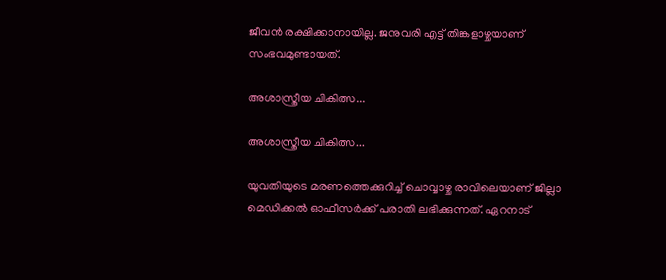ജീവൻ രക്ഷിക്കാനായില്ല. ജനുവരി എട്ട് തിങ്കളാഴ്ചയാണ് സംഭവമുണ്ടായത്.

അശാസ്ത്രീയ ചികിത്സ...

അശാസ്ത്രീയ ചികിത്സ...

യുവതിയുടെ മരണത്തെക്കുറിച്ച് ചൊവ്വാഴ്ച രാവിലെയാണ് ജില്ലാ മെഡിക്കൽ ഓഫീസർക്ക് പരാതി ലഭിക്കുന്നത്. ഏറനാട്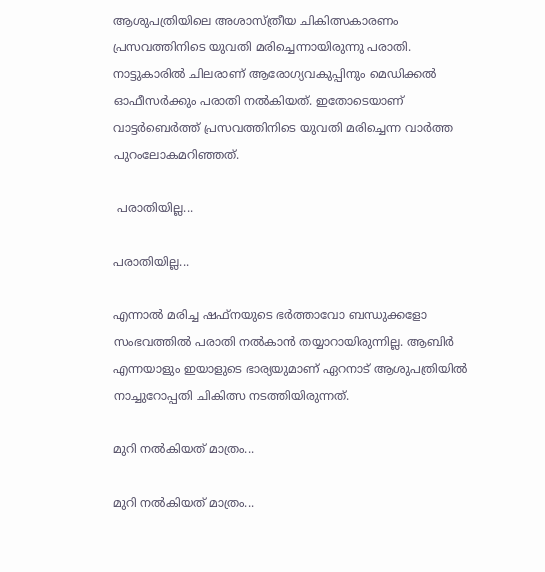ആശുപത്രിയിലെ അശാസ്ത്രീയ ചികിത്സകാരണം പ്രസവത്തിനിടെ യുവതി മരിച്ചെന്നായിരുന്നു പരാതി. നാട്ടുകാരിൽ ചിലരാണ് ആരോഗ്യവകുപ്പിനും മെഡിക്കൽ ഓഫീസർക്കും പരാതി നൽകിയത്. ഇതോടെയാണ് വാട്ടർബെർത്ത് പ്രസവത്തിനിടെ യുവതി മരിച്ചെന്ന വാർത്ത പുറംലോകമറിഞ്ഞത്.

 പരാതിയില്ല...

പരാതിയില്ല...

എന്നാൽ മരിച്ച ഷഫ്നയുടെ ഭർത്താവോ ബന്ധുക്കളോ സംഭവത്തിൽ പരാതി നൽകാൻ തയ്യാറായിരുന്നില്ല. ആബിർ എന്നയാളും ഇയാളുടെ ഭാര്യയുമാണ് ഏറനാട് ആശുപത്രിയിൽ നാച്ചുറോപ്പതി ചികിത്സ നടത്തിയിരുന്നത്.

മുറി നൽകിയത് മാത്രം...

മുറി നൽകിയത് മാത്രം...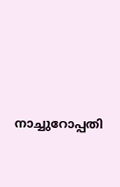നാച്ചുറോപ്പതി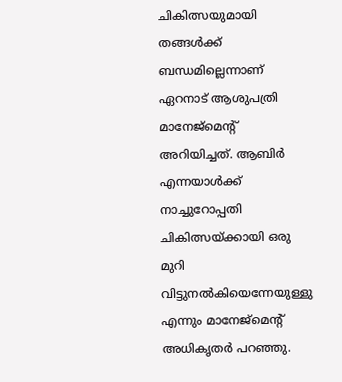ചികിത്സയുമായി തങ്ങൾക്ക് ബന്ധമില്ലെന്നാണ് ഏറനാട് ആശുപത്രി മാനേജ്മെന്റ് അറിയിച്ചത്. ആബിർ എന്നയാൾക്ക് നാച്ചുറോപ്പതി ചികിത്സയ്ക്കായി ഒരു മുറി വിട്ടുനൽകിയെന്നേയുള്ളു എന്നും മാനേജ്മെന്റ് അധികൃതർ പറഞ്ഞു.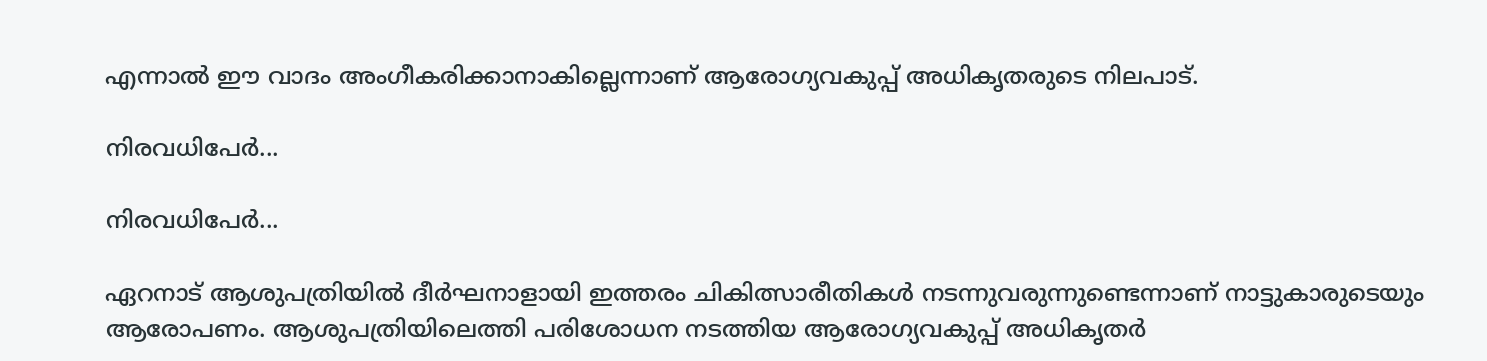എന്നാൽ ഈ വാദം അംഗീകരിക്കാനാകില്ലെന്നാണ് ആരോഗ്യവകുപ്പ് അധികൃതരുടെ നിലപാട്.

നിരവധിപേർ...

നിരവധിപേർ...

ഏറനാട് ആശുപത്രിയിൽ ദീർഘനാളായി ഇത്തരം ചികിത്സാരീതികൾ നടന്നുവരുന്നുണ്ടെന്നാണ് നാട്ടുകാരുടെയും ആരോപണം. ആശുപത്രിയിലെത്തി പരിശോധന നടത്തിയ ആരോഗ്യവകുപ്പ് അധികൃതർ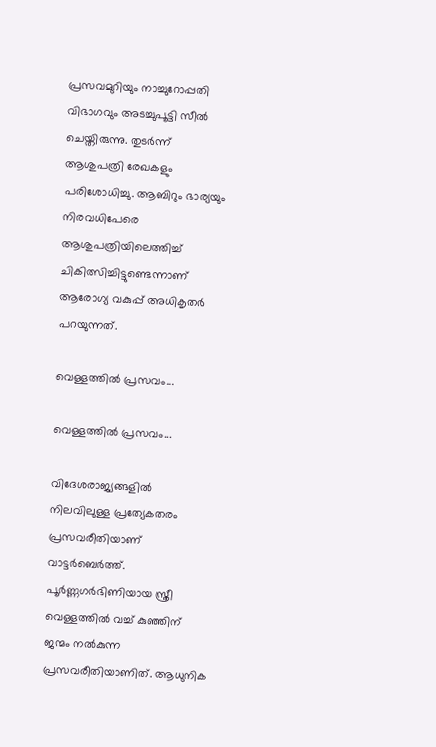പ്രസവമുറിയും നാച്ചുറോപ്പതി വിഭാഗവും അടച്ചുപൂട്ടി സീൽ ചെയ്തിരുന്നു. തുടർന്ന് ആശുപത്രി രേഖകളും പരിശോധിച്ചു. ആബിറും ഭാര്യയും നിരവധിപേരെ ആശുപത്രിയിലെത്തിച്ച് ചികിത്സിച്ചിട്ടുണ്ടെന്നാണ് ആരോഗ്യ വകുപ്പ് അധികൃതർ പറയുന്നത്.

വെള്ളത്തിൽ പ്രസവം...

വെള്ളത്തിൽ പ്രസവം...

വിദേശരാജ്യങ്ങളിൽ നിലവിലുള്ള പ്രത്യേകതരം പ്രസവരീതിയാണ് വാട്ടർബെർത്ത്. പൂർണ്ണഗർഭിണിയായ സ്ത്രീ വെള്ളത്തിൽ വച്ച് കുഞ്ഞിന് ജന്മം നൽകുന്ന പ്രസവരീതിയാണിത്. ആധുനിക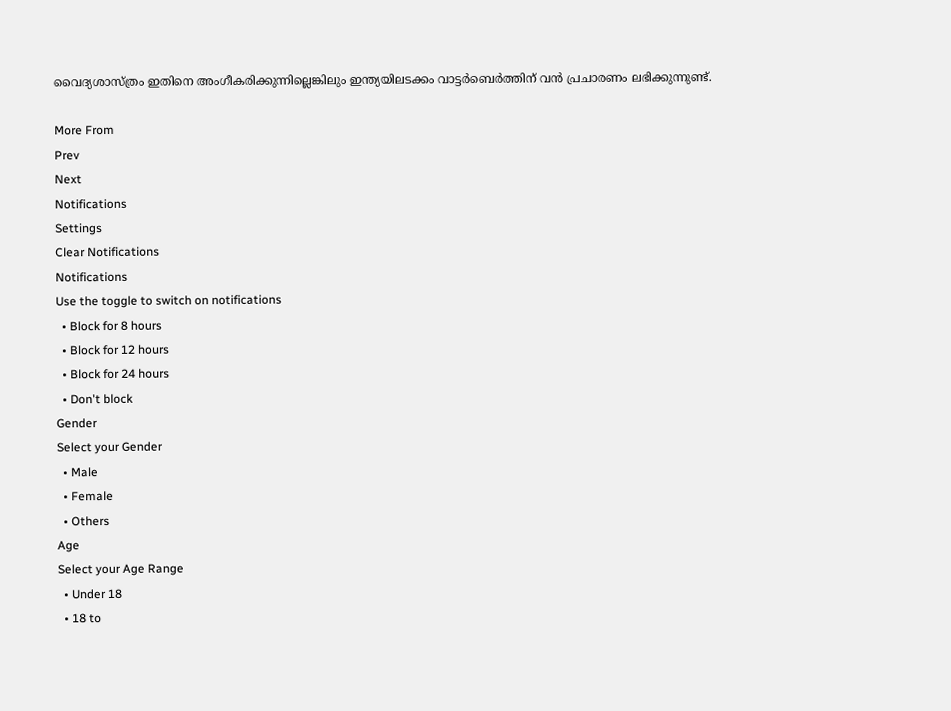വൈദ്യശാസ്ത്രം ഇതിനെ അംഗീകരിക്കുന്നില്ലെങ്കിലും ഇന്ത്യയിലടക്കം വാട്ടർബെർത്തിന് വൻ പ്രചാരണം ലഭിക്കുന്നുണ്ട്.

More From
Prev
Next
Notifications
Settings
Clear Notifications
Notifications
Use the toggle to switch on notifications
  • Block for 8 hours
  • Block for 12 hours
  • Block for 24 hours
  • Don't block
Gender
Select your Gender
  • Male
  • Female
  • Others
Age
Select your Age Range
  • Under 18
  • 18 to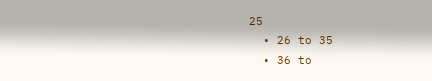25
  • 26 to 35
  • 36 to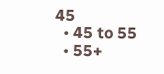45
  • 45 to 55
  • 55+